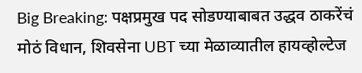Big Breaking: पक्षप्रमुख पद सोडण्याबाबत उद्धव ठाकरेंचं मोठं विधान, शिवसेना UBT च्या मेळाव्यातील हायव्होल्टेज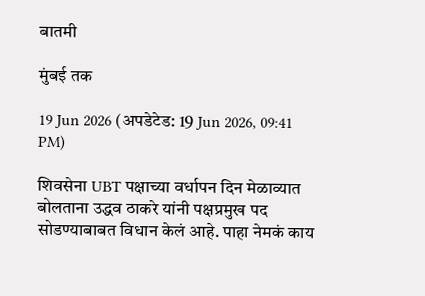बातमी

मुंबई तक

19 Jun 2026 (अपडेटेड: 19 Jun 2026, 09:41 PM)

शिवसेना UBT पक्षाच्या वर्धापन दिन मेळाव्यात बोलताना उद्धव ठाकरे यांनी पक्षप्रमुख पद सोडण्याबाबत विधान केलं आहे. पाहा नेमकं काय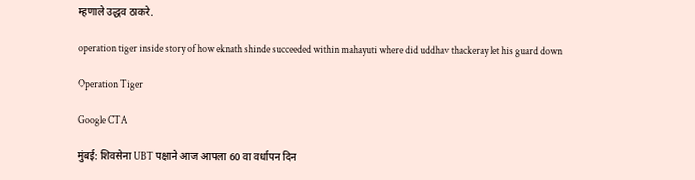म्हणाले उद्धव ठाकरे.

operation tiger inside story of how eknath shinde succeeded within mahayuti where did uddhav thackeray let his guard down

Operation Tiger

Google CTA

मुंबई: शिवसेना UBT पक्षाने आज आपला 60 वा वर्धापन दिन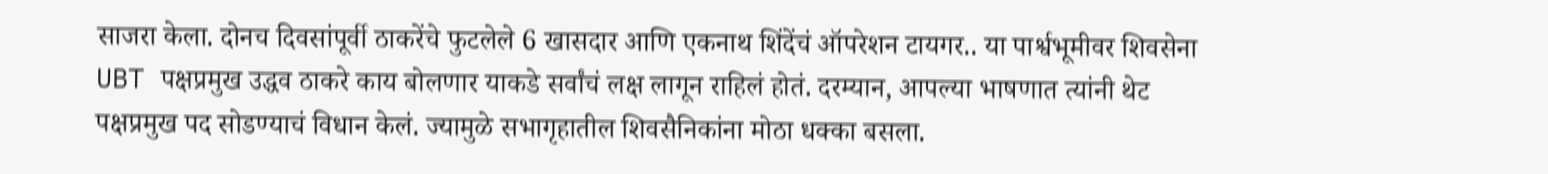साजरा केला. दोनच दिवसांपूर्वी ठाकरेंचे फुटलेले 6 खासदार आणि एकनाथ शिंदेंचं ऑपरेशन टायगर.. या पार्श्वभूमीवर शिवसेना UBT पक्षप्रमुख उद्धव ठाकरे काय बोलणार याकडे सर्वांचं लक्ष लागून राहिलं होतं. दरम्यान, आपल्या भाषणात त्यांनी थेट पक्षप्रमुख पद सोडण्याचं विधान केलं. ज्यामुळे सभागृहातील शिवसैनिकांना मोठा धक्का बसला.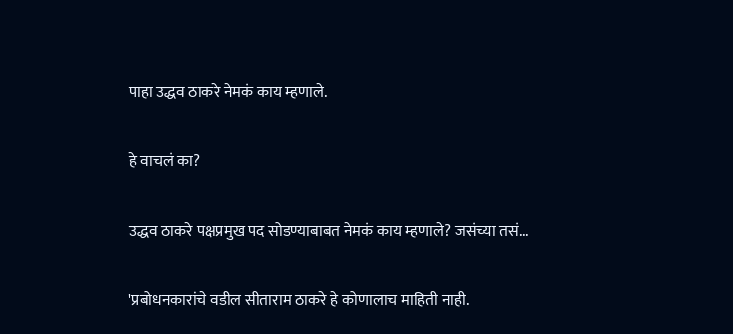पाहा उद्धव ठाकरे नेमकं काय म्हणाले.

हे वाचलं का?

उद्धव ठाकरे पक्षप्रमुख पद सोडण्याबाबत नेमकं काय म्हणाले? जसंच्या तसं...

'प्रबोधनकारांचे वडील सीताराम ठाकरे हे कोणालाच माहिती नाही.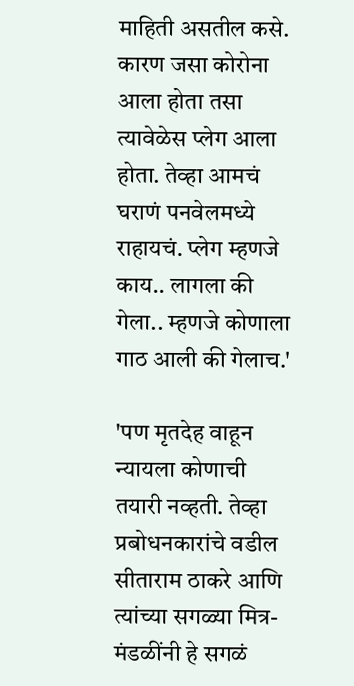माहिती असतील कसे. कारण जसा कोरोना आला होता तसा त्यावेळेस प्लेग आला होता. तेव्हा आमचं घराणं पनवेलमध्ये राहायचं. प्लेग म्हणजे काय.. लागला की गेला.. म्हणजे कोणाला गाठ आली की गेलाच.'

'पण मृतदेह वाहून न्यायला कोणाची तयारी नव्हती. तेव्हा प्रबोधनकारांचे वडील सीताराम ठाकरे आणि त्यांच्या सगळ्या मित्र-मंडळींनी हे सगळं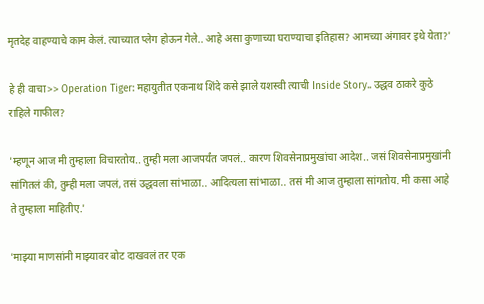मृतदेह वाहण्याचे काम केलं. त्याच्यात प्लेग होऊन गेले.. आहे असा कुणाच्या घराण्याचा इतिहास? आमच्या अंगावर इथे येता?'

हे ही वाचा>> Operation Tiger: महायुतीत एकनाथ शिंदे कसे झाले यशस्वी त्याची Inside Story.. उद्धव ठाकरे कुठे राहिले गाफील?

'म्हणून आज मी तुम्हाला विचारतोय.. तुम्ही मला आजपर्यंत जपलं.. कारण शिवसेनाप्रमुखांचा आदेश.. जसं शिवसेनाप्रमुखांनी सांगितलं की, तुम्ही मला जपलं, तसं उद्धवला सांभाळा.. आदित्यला सांभाळा.. तसं मी आज तुम्हाला सांगतोय. मी कसा आहे ते तुम्हाला माहितीए.'

'माझ्या माणसांनी माझ्यावर बोट दाखवलं तर एक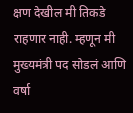क्षण देखील मी तिकडे राहणार नाही. म्हणून मी मुख्यमंत्री पद सोडलं आणि वर्षा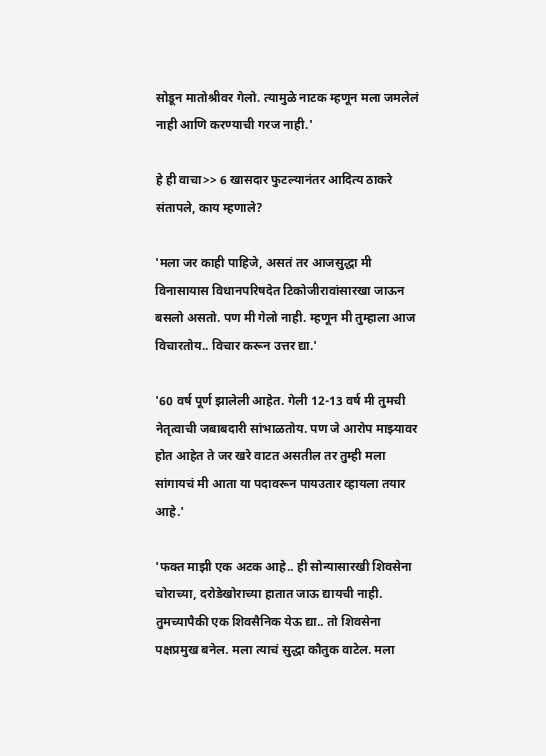सोडून मातोश्रीवर गेलो. त्यामुळे नाटक म्हणून मला जमलेलं नाही आणि करण्याची गरज नाही.'

हे ही वाचा>> 6 खासदार फुटल्यानंतर आदित्य ठाकरे संतापले, काय म्हणाले?

'मला जर काही पाहिजे, असतं तर आजसुद्धा मी विनासायास विधानपरिषदेत टिकोजीरावांसारखा जाऊन बसलो असतो. पण मी गेलो नाही. म्हणून मी तुम्हाला आज विचारतोय.. विचार करून उत्तर द्या.'

'60 वर्ष पूर्ण झालेली आहेत. गेली 12-13 वर्ष मी तुमची नेतृत्वाची जबाबदारी सांभाळतोय. पण जे आरोप माझ्यावर होत आहेत ते जर खरे वाटत असतील तर तुम्ही मला सांगायचं मी आता या पदावरून पायउतार व्हायला तयार आहे.'

'फक्त माझी एक अटक आहे.. ही सोन्यासारखी शिवसेना चोराच्या, दरोडेखोराच्या हातात जाऊ द्यायची नाही. तुमच्यापैकी एक शिवसैनिक येऊ द्या.. तो शिवसेना पक्षप्रमुख बनेल. मला त्याचं सुद्धा कौतुक वाटेल. मला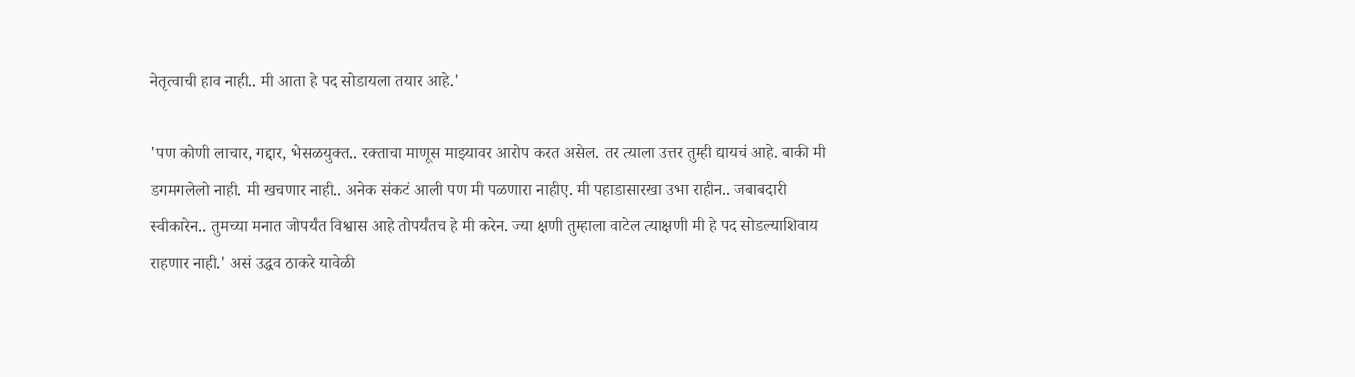नेतृत्वाची हाव नाही.. मी आता हे पद सोडायला तयार आहे.'

'पण कोणी लाचार, गद्दार, भेसळयुक्त.. रक्ताचा माणूस माझ्यावर आरोप करत असेल. तर त्याला उत्तर तुम्ही द्यायचं आहे. बाकी मी डगमगलेलो नाही. मी खचणार नाही.. अनेक संकटं आली पण मी पळणारा नाहीए. मी पहाडासारखा उभा राहीन.. जबाबदारी स्वीकारेन.. तुमच्या मनात जोपर्यंत विश्वास आहे तोपर्यंतच हे मी करेन. ज्या क्षणी तुम्हाला वाटेल त्याक्षणी मी हे पद सोडल्याशिवाय राहणार नाही.' असं उद्धव ठाकरे यावेळी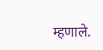म्हणाले.